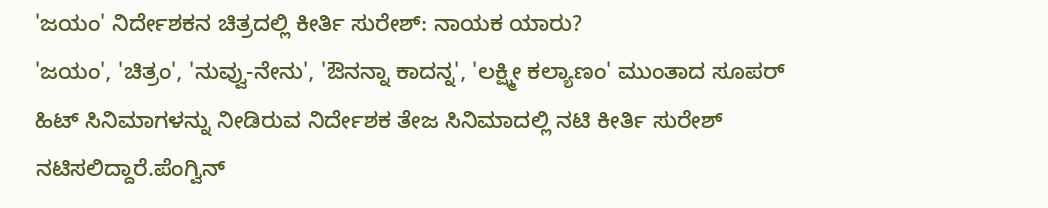'ಜಯಂ' ನಿರ್ದೇಶಕನ ಚಿತ್ರದಲ್ಲಿ ಕೀರ್ತಿ ಸುರೇಶ್: ನಾಯಕ ಯಾರು?
'ಜಯಂ', 'ಚಿತ್ರಂ', 'ನುವ್ವು-ನೇನು', 'ಔನನ್ನಾ ಕಾದನ್ನ', 'ಲಕ್ಷ್ಮೀ ಕಲ್ಯಾಣಂ' ಮುಂತಾದ ಸೂಪರ್ ಹಿಟ್ ಸಿನಿಮಾಗಳನ್ನು ನೀಡಿರುವ ನಿರ್ದೇಶಕ ತೇಜ ಸಿನಿಮಾದಲ್ಲಿ ನಟಿ ಕೀರ್ತಿ ಸುರೇಶ್ ನಟಿಸಲಿದ್ದಾರೆ.ಪೆಂಗ್ವಿನ್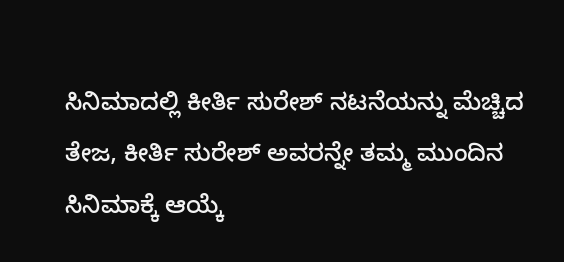ಸಿನಿಮಾದಲ್ಲಿ ಕೀರ್ತಿ ಸುರೇಶ್ ನಟನೆಯನ್ನು ಮೆಚ್ಚಿದ ತೇಜ, ಕೀರ್ತಿ ಸುರೇಶ್ ಅವರನ್ನೇ ತಮ್ಮ ಮುಂದಿನ ಸಿನಿಮಾಕ್ಕೆ ಆಯ್ಕೆ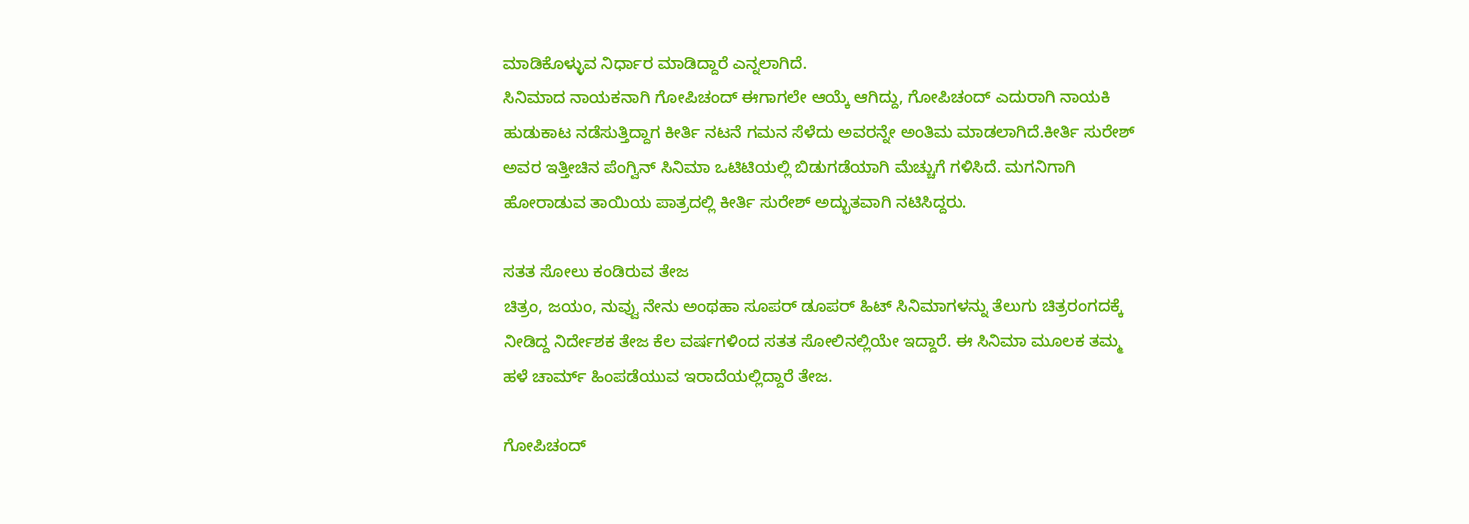ಮಾಡಿಕೊಳ್ಳುವ ನಿರ್ಧಾರ ಮಾಡಿದ್ದಾರೆ ಎನ್ನಲಾಗಿದೆ.
ಸಿನಿಮಾದ ನಾಯಕನಾಗಿ ಗೋಪಿಚಂದ್ ಈಗಾಗಲೇ ಆಯ್ಕೆ ಆಗಿದ್ದು, ಗೋಪಿಚಂದ್ ಎದುರಾಗಿ ನಾಯಕಿ ಹುಡುಕಾಟ ನಡೆಸುತ್ತಿದ್ದಾಗ ಕೀರ್ತಿ ನಟನೆ ಗಮನ ಸೆಳೆದು ಅವರನ್ನೇ ಅಂತಿಮ ಮಾಡಲಾಗಿದೆ.ಕೀರ್ತಿ ಸುರೇಶ್ ಅವರ ಇತ್ತೀಚಿನ ಪೆಂಗ್ವಿನ್ ಸಿನಿಮಾ ಒಟಿಟಿಯಲ್ಲಿ ಬಿಡುಗಡೆಯಾಗಿ ಮೆಚ್ಚುಗೆ ಗಳಿಸಿದೆ. ಮಗನಿಗಾಗಿ ಹೋರಾಡುವ ತಾಯಿಯ ಪಾತ್ರದಲ್ಲಿ ಕೀರ್ತಿ ಸುರೇಶ್ ಅದ್ಭುತವಾಗಿ ನಟಿಸಿದ್ದರು.

ಸತತ ಸೋಲು ಕಂಡಿರುವ ತೇಜ
ಚಿತ್ರಂ, ಜಯಂ, ನುವ್ವು ನೇನು ಅಂಥಹಾ ಸೂಪರ್ ಡೂಪರ್ ಹಿಟ್ ಸಿನಿಮಾಗಳನ್ನು ತೆಲುಗು ಚಿತ್ರರಂಗದಕ್ಕೆ ನೀಡಿದ್ದ ನಿರ್ದೇಶಕ ತೇಜ ಕೆಲ ವರ್ಷಗಳಿಂದ ಸತತ ಸೋಲಿನಲ್ಲಿಯೇ ಇದ್ದಾರೆ. ಈ ಸಿನಿಮಾ ಮೂಲಕ ತಮ್ಮ ಹಳೆ ಚಾರ್ಮ್ ಹಿಂಪಡೆಯುವ ಇರಾದೆಯಲ್ಲಿದ್ದಾರೆ ತೇಜ.

ಗೋಪಿಚಂದ್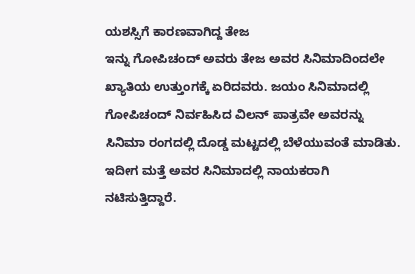ಯಶಸ್ಸಿಗೆ ಕಾರಣವಾಗಿದ್ದ ತೇಜ
ಇನ್ನು ಗೋಪಿಚಂದ್ ಅವರು ತೇಜ ಅವರ ಸಿನಿಮಾದಿಂದಲೇ ಖ್ಯಾತಿಯ ಉತ್ತುಂಗಕ್ಕೆ ಏರಿದವರು. ಜಯಂ ಸಿನಿಮಾದಲ್ಲಿ ಗೋಪಿಚಂದ್ ನಿರ್ವಹಿಸಿದ ವಿಲನ್ ಪಾತ್ರವೇ ಅವರನ್ನು ಸಿನಿಮಾ ರಂಗದಲ್ಲಿ ದೊಡ್ಡ ಮಟ್ಟದಲ್ಲಿ ಬೆಳೆಯುವಂತೆ ಮಾಡಿತು. ಇದೀಗ ಮತ್ತೆ ಅವರ ಸಿನಿಮಾದಲ್ಲಿ ನಾಯಕರಾಗಿ ನಟಿಸುತ್ತಿದ್ದಾರೆ.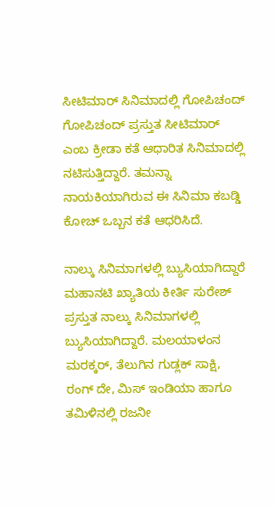ಸೀಟಿಮಾರ್ ಸಿನಿಮಾದಲ್ಲಿ ಗೋಪಿಚಂದ್
ಗೋಪಿಚಂದ್ ಪ್ರಸ್ತುತ ಸೀಟಿಮಾರ್ ಎಂಬ ಕ್ರೀಡಾ ಕತೆ ಆಧಾರಿತ ಸಿನಿಮಾದಲ್ಲಿ ನಟಿಸುತ್ತಿದ್ದಾರೆ. ತಮನ್ನಾ ನಾಯಕಿಯಾಗಿರುವ ಈ ಸಿನಿಮಾ ಕಬಡ್ಡಿ ಕೋಚ್ ಒಬ್ಬನ ಕತೆ ಆಧರಿಸಿದೆ.

ನಾಲ್ಕು ಸಿನಿಮಾಗಳಲ್ಲಿ ಬ್ಯುಸಿಯಾಗಿದ್ದಾರೆ
ಮಹಾನಟಿ ಖ್ಯಾತಿಯ ಕೀರ್ತಿ ಸುರೇಶ್ ಪ್ರಸ್ತುತ ನಾಲ್ಕು ಸಿನಿಮಾಗಳಲ್ಲಿ ಬ್ಯುಸಿಯಾಗಿದ್ದಾರೆ. ಮಲಯಾಳಂನ ಮರಕ್ಕರ್, ತೆಲುಗಿನ ಗುಡ್ಲಕ್ ಸಾಕ್ಷಿ, ರಂಗ್ ದೇ, ಮಿಸ್ ಇಂಡಿಯಾ ಹಾಗೂ ತಮಿಳಿನಲ್ಲಿ ರಜನೀ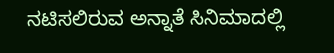ನಟಿಸಲಿರುವ ಅನ್ನಾತೆ ಸಿನಿಮಾದಲ್ಲಿ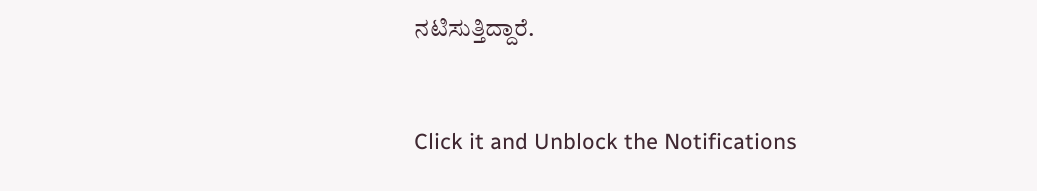ನಟಿಸುತ್ತಿದ್ದಾರೆ.


Click it and Unblock the Notifications